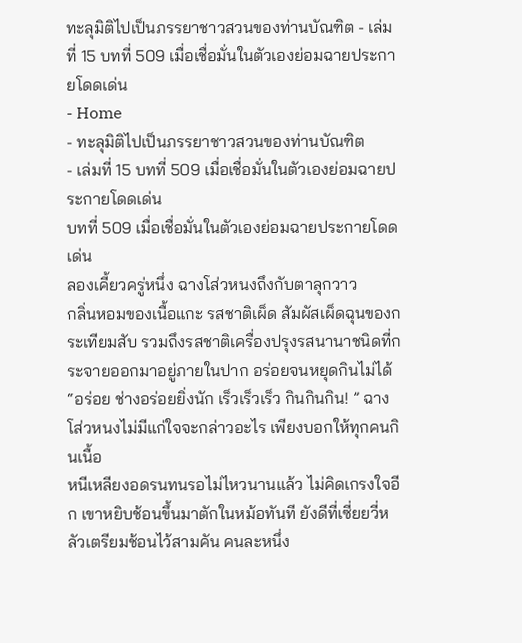ทะลุมิติไปเป็นภรรยาชาวสวนของท่านบัณฑิต - เล่มที่ 15 บทที่ 509 เมื่อเชื่อมั่นในตัวเองย่อมฉายประกายโดดเด่น
- Home
- ทะลุมิติไปเป็นภรรยาชาวสวนของท่านบัณฑิต
- เล่มที่ 15 บทที่ 509 เมื่อเชื่อมั่นในตัวเองย่อมฉายประกายโดดเด่น
บทที่ 509 เมื่อเชื่อมั่นในตัวเองย่อมฉายประกายโดดเด่น
ลองเคี้ยวครู่หนึ่ง ฉางโส่วหนงถึงกับตาลุกวาว
กลิ่นหอมของเนื้อแกะ รสชาติเผ็ด สัมผัสเผ็ดฉุนของกระเทียมสับ รวมถึงรสชาติเครื่องปรุงรสนานาชนิดที่กระจายออกมาอยู่ภายในปาก อร่อยจนหยุดกินไม่ได้
“อร่อย ช่างอร่อยยิ่งนัก เร็วเร็วเร็ว กินกินกิน! ” ฉางโส่วหนงไม่มีแก่ใจจะกล่าวอะไร เพียงบอกให้ทุกคนกินเนื้อ
หนีเหลียงอดรนทนรอไม่ไหวนานแล้ว ไม่คิดเกรงใจอีก เขาหยิบช้อนขึ้นมาตักในหม้อทันที ยังดีที่เซี่ยยวี่หลัวเตรียมช้อนไว้สามคัน คนละหนึ่ง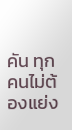คัน ทุกคนไม่ต้องแย่ง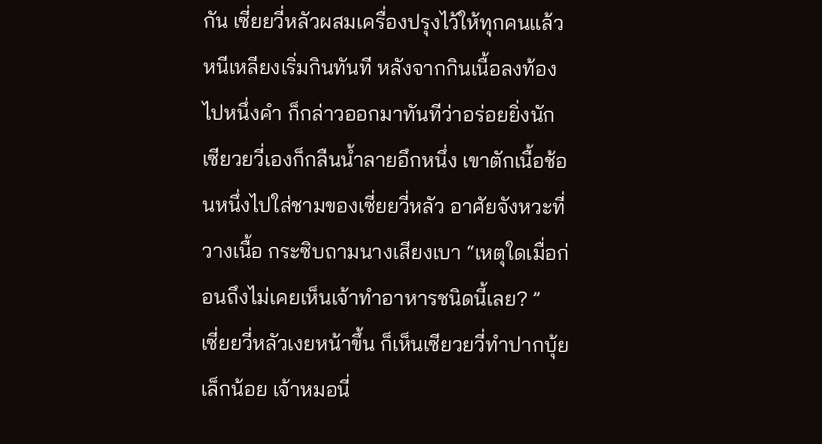กัน เซี่ยยวี่หลัวผสมเครื่องปรุงไว้ให้ทุกคนแล้ว หนีเหลียงเริ่มกินทันที หลังจากกินเนื้อลงท้องไปหนึ่งคำ ก็กล่าวออกมาทันทีว่าอร่อยยิ่งนัก
เซียวยวี่เองก็กลืนน้ำลายอึกหนึ่ง เขาตักเนื้อช้อนหนึ่งไปใส่ชามของเซี่ยยวี่หลัว อาศัยจังหวะที่วางเนื้อ กระซิบถามนางเสียงเบา “เหตุใดเมื่อก่อนถึงไม่เคยเห็นเจ้าทำอาหารชนิดนี้เลย? ”
เซี่ยยวี่หลัวเงยหน้าขึ้น ก็เห็นเซียวยวี่ทำปากบุ้ยเล็กน้อย เจ้าหมอนี่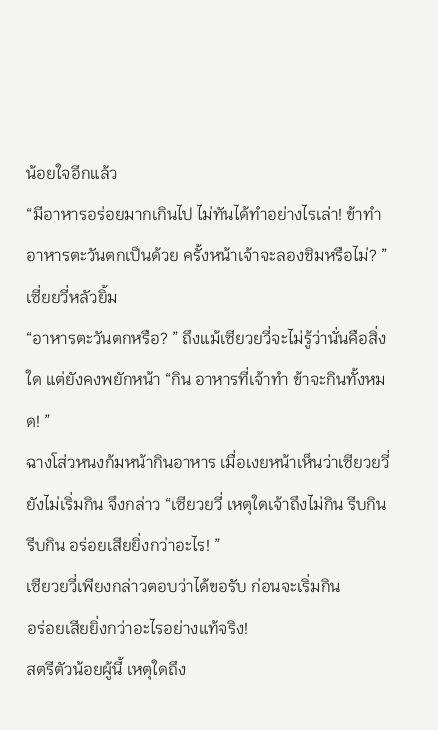น้อยใจอีกแล้ว
“มีอาหารอร่อยมากเกินไป ไม่ทันได้ทำอย่างไรเล่า! ข้าทำอาหารตะวันตกเป็นด้วย ครั้งหน้าเจ้าจะลองชิมหรือไม่? ” เซี่ยยวี่หลัวยิ้ม
“อาหารตะวันตกหรือ? ” ถึงแม้เซียวยวี่จะไม่รู้ว่านั่นคือสิ่งใด แต่ยังคงพยักหน้า “กิน อาหารที่เจ้าทำ ข้าจะกินทั้งหมด! ”
ฉางโส่วหนงก้มหน้ากินอาหาร เมื่อเงยหน้าเห็นว่าเซียวยวี่ยังไม่เริ่มกิน จึงกล่าว “เซียวยวี่ เหตุใดเจ้าถึงไม่กิน รีบกิน รีบกิน อร่อยเสียยิ่งกว่าอะไร! ”
เซียวยวี่เพียงกล่าวตอบว่าได้ขอรับ ก่อนจะเริ่มกิน
อร่อยเสียยิ่งกว่าอะไรอย่างแท้จริง!
สตรีตัวน้อยผู้นี้ เหตุใดถึง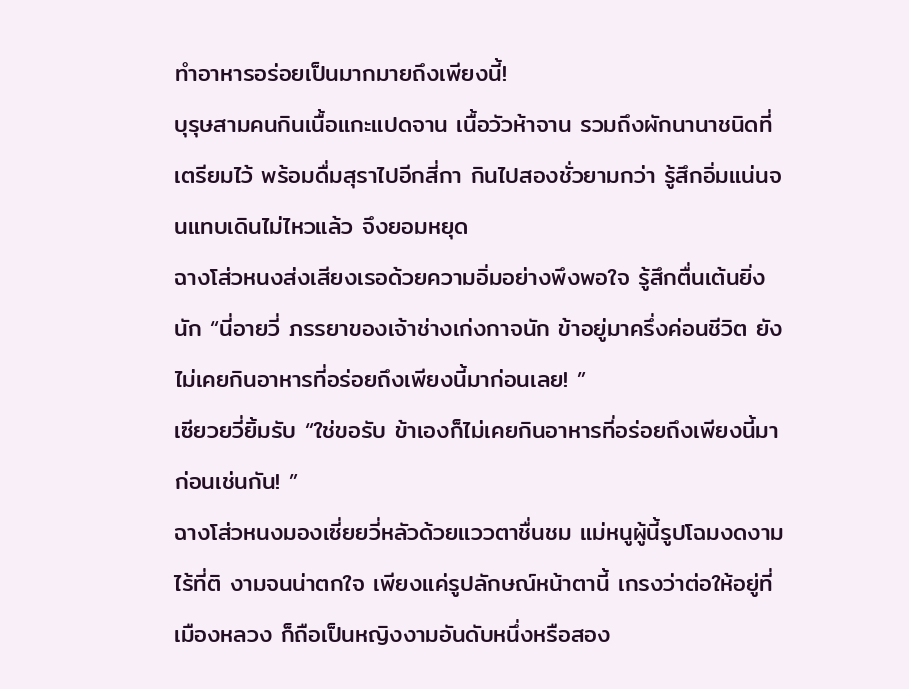ทำอาหารอร่อยเป็นมากมายถึงเพียงนี้!
บุรุษสามคนกินเนื้อแกะแปดจาน เนื้อวัวห้าจาน รวมถึงผักนานาชนิดที่เตรียมไว้ พร้อมดื่มสุราไปอีกสี่กา กินไปสองชั่วยามกว่า รู้สึกอิ่มแน่นจนแทบเดินไม่ไหวแล้ว จึงยอมหยุด
ฉางโส่วหนงส่งเสียงเรอด้วยความอิ่มอย่างพึงพอใจ รู้สึกตื่นเต้นยิ่งนัก “นี่อายวี่ ภรรยาของเจ้าช่างเก่งกาจนัก ข้าอยู่มาครึ่งค่อนชีวิต ยังไม่เคยกินอาหารที่อร่อยถึงเพียงนี้มาก่อนเลย! ”
เซียวยวี่ยิ้มรับ “ใช่ขอรับ ข้าเองก็ไม่เคยกินอาหารที่อร่อยถึงเพียงนี้มาก่อนเช่นกัน! ”
ฉางโส่วหนงมองเซี่ยยวี่หลัวด้วยแววตาชื่นชม แม่หนูผู้นี้รูปโฉมงดงามไร้ที่ติ งามจนน่าตกใจ เพียงแค่รูปลักษณ์หน้าตานี้ เกรงว่าต่อให้อยู่ที่เมืองหลวง ก็ถือเป็นหญิงงามอันดับหนึ่งหรือสอง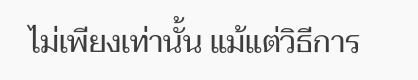ไม่เพียงเท่านั้น แม้แต่วิธีการ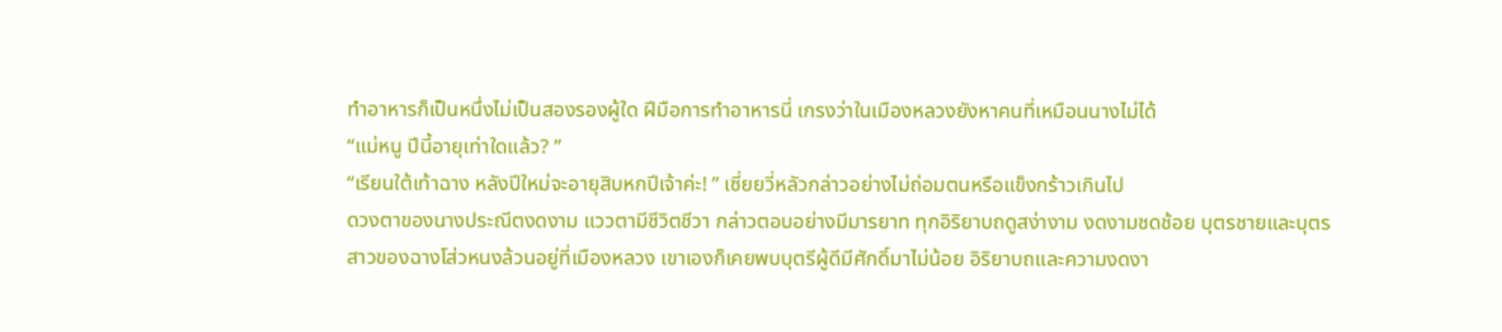ทำอาหารก็เป็นหนึ่งไม่เป็นสองรองผู้ใด ฝีมือการทำอาหารนี่ เกรงว่าในเมืองหลวงยังหาคนที่เหมือนนางไม่ได้
“แม่หนู ปีนี้อายุเท่าใดแล้ว? ”
“เรียนใต้เท้าฉาง หลังปีใหม่จะอายุสิบหกปีเจ้าค่ะ! ” เซี่ยยวี่หลัวกล่าวอย่างไม่ถ่อมตนหรือแข็งกร้าวเกินไป
ดวงตาของนางประณีตงดงาม แววตามีชีวิตชีวา กล่าวตอบอย่างมีมารยาท ทุกอิริยาบถดูสง่างาม งดงามชดช้อย บุตรชายและบุตรสาวของฉางโส่วหนงล้วนอยู่ที่เมืองหลวง เขาเองก็เคยพบบุตรีผู้ดีมีศักดิ์มาไม่น้อย อิริยาบถและความงดงา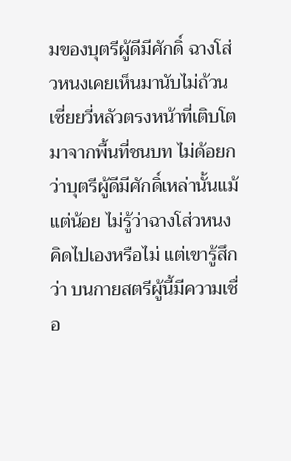มของบุตรีผู้ดีมีศักดิ์ ฉางโส่วหนงเคยเห็นมานับไม่ถ้วน
เซี่ยยวี่หลัวตรงหน้าที่เติบโตมาจากพื้นที่ชนบท ไม่ด้อยกว่าบุตรีผู้ดีมีศักดิ์เหล่านั้นแม้แต่น้อย ไม่รู้ว่าฉางโส่วหนงคิดไปเองหรือไม่ แต่เขารู้สึกว่า บนกายสตรีผู้นี้มีความเชื่อ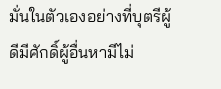มั่นในตัวเองอย่างที่บุตรีผู้ดีมีศักดิ์ผู้อื่นหามีไม่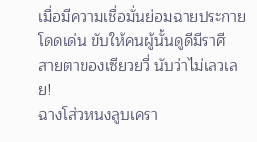เมื่อมีความเชื่อมั่นย่อมฉายประกายโดดเด่น ขับให้คนผู้นั้นดูดีมีราศี
สายตาของเซียวยวี่ นับว่าไม่เลวเลย!
ฉางโส่วหนงลูบเครา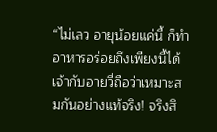“ไม่เลว อายุน้อยแค่นี้ ก็ทำอาหารอร่อยถึงเพียงนี้ได้ เจ้ากับอายวี่ถือว่าเหมาะสมกันอย่างแท้จริง! จริงสิ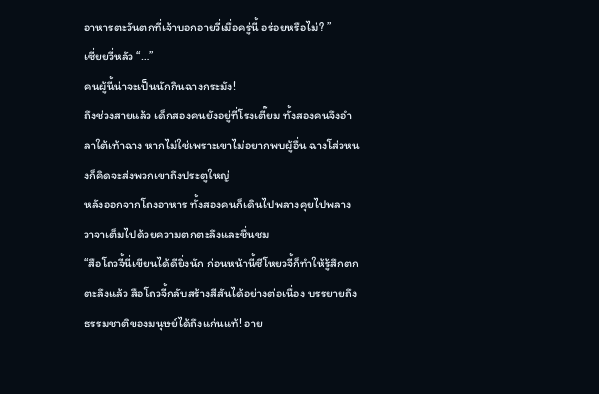อาหารตะวันตกที่เจ้าบอกอายวี่เมื่อครู่นี้ อร่อยหรือไม่? ”
เซี่ยยวี่หลัว “…”
คนผู้นี้น่าจะเป็นนักกินฉางกระมัง!
ถึงช่วงสายแล้ว เด็กสองคนยังอยู่ที่โรงเตี๊ยม ทั้งสองคนจึงอำลาใต้เท้าฉาง หากไม่ใช่เพราะเขาไม่อยากพบผู้อื่น ฉางโส่วหนงก็คิดจะส่งพวกเขาถึงประตูใหญ่
หลังออกจากโถงอาหาร ทั้งสองคนก็เดินไปพลางคุยไปพลาง วาจาเต็มไปด้วยความตกตะลึงและชื่นชม
“สือโถวจี้นี่เขียนได้ดียิ่งนัก ก่อนหน้านี้ซีโหยวจี้ก็ทำให้รู้สึกตกตะลึงแล้ว สือโถวจี้กลับสร้างสีสันได้อย่างต่อเนื่อง บรรยายถึงธรรมชาติของมนุษย์ได้ถึงแก่นแท้! อาย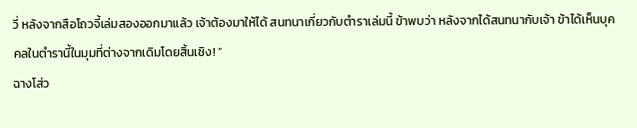วี่ หลังจากสือโถวจี้เล่มสองออกมาแล้ว เจ้าต้องมาให้ได้ สนทนาเกี่ยวกับตำราเล่มนี้ ข้าพบว่า หลังจากได้สนทนากับเจ้า ข้าได้เห็นบุคคลในตำรานี้ในมุมที่ต่างจากเดิมโดยสิ้นเชิง! ”
ฉางโส่ว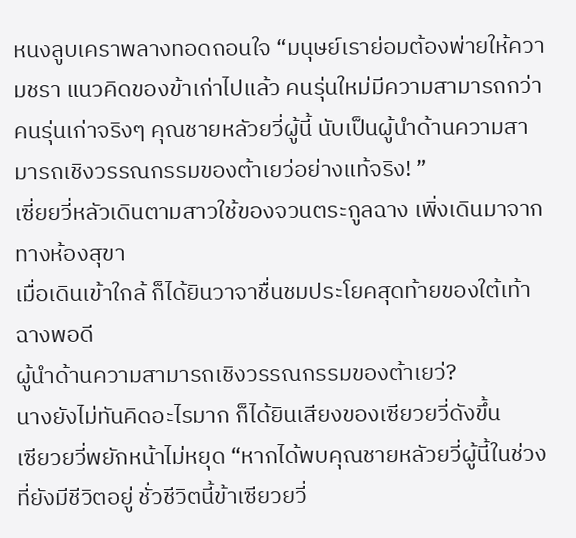หนงลูบเคราพลางทอดถอนใจ “มนุษย์เราย่อมต้องพ่ายให้ความชรา แนวคิดของข้าเก่าไปแล้ว คนรุ่นใหม่มีความสามารถกว่าคนรุ่นเก่าจริงๆ คุณชายหลัวยวี่ผู้นี้ นับเป็นผู้นำด้านความสามารถเชิงวรรณกรรมของต้าเยว่อย่างแท้จริง! ”
เซี่ยยวี่หลัวเดินตามสาวใช้ของจวนตระกูลฉาง เพิ่งเดินมาจากทางห้องสุขา
เมื่อเดินเข้าใกล้ ก็ได้ยินวาจาชื่นชมประโยคสุดท้ายของใต้เท้าฉางพอดี
ผู้นำด้านความสามารถเชิงวรรณกรรมของต้าเยว่?
นางยังไม่ทันคิดอะไรมาก ก็ได้ยินเสียงของเซียวยวี่ดังขึ้น
เซียวยวี่พยักหน้าไม่หยุด “หากได้พบคุณชายหลัวยวี่ผู้นี้ในช่วงที่ยังมีชีวิตอยู่ ชั่วชีวิตนี้ข้าเซียวยวี่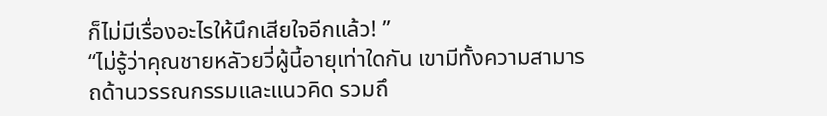ก็ไม่มีเรื่องอะไรให้นึกเสียใจอีกแล้ว! ”
“ไม่รู้ว่าคุณชายหลัวยวี่ผู้นี้อายุเท่าใดกัน เขามีทั้งความสามารถด้านวรรณกรรมและแนวคิด รวมถึ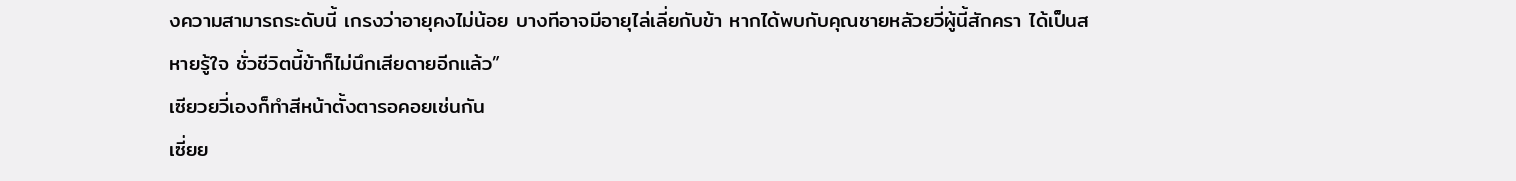งความสามารถระดับนี้ เกรงว่าอายุคงไม่น้อย บางทีอาจมีอายุไล่เลี่ยกับข้า หากได้พบกับคุณชายหลัวยวี่ผู้นี้สักครา ได้เป็นสหายรู้ใจ ชั่วชีวิตนี้ข้าก็ไม่นึกเสียดายอีกแล้ว”
เซียวยวี่เองก็ทำสีหน้าตั้งตารอคอยเช่นกัน
เซี่ยย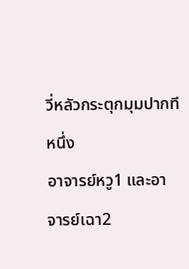วี่หลัวกระตุกมุมปากทีหนึ่ง
อาจารย์หวู1 และอาจารย์เฉา2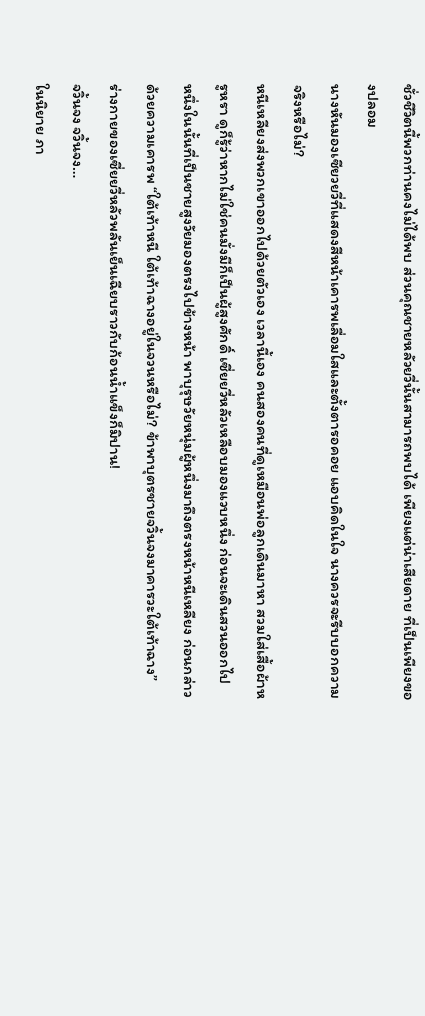ชั่วชีวิตนี้พวกท่านคงไม่ได้พบ ส่วนคุณชายหลัวยวี่นั้นสามารถพบได้ เพียงแต่น่าเสียดาย ที่เป็นเพียงของปลอม
นางหันมองเซียวยวี่ที่แสดงสีหน้าเคารพเลื่อมใสและตั้งตารอคอย แอบคิดในใจ นางควรจะรีบบอกความจริงหรือไม่?
หนีเหลียงส่งพวกเขาออกไปด้วยตัวเอง เวลานี้เอง คนสองคนที่ดูเหมือนพ่อลูกเดินมาหา สวมใส่เสื้อผ้าหรูหรา ดูก็รู้ว่าหากไม่ใช่คนมั่งมีก็เป็นผู้สูงศักดิ์ เซี่ยยวี่หลัวเหลือบมองแวบหนึ่ง ก่อนจะเดินสวนออกไป
หนึ่งในนั้นที่เป็นชายสูงวัยมองตรงไปข้างหน้า พาบุรุษวัยหนุ่มผู้หนึ่งมาถึงตรงหน้าหนีเหลียง ก่อนกล่าวด้วยความเคารพ “ใต้เท้าหนี ใต้เท้าฉางอยู่ในจวนหรือไม่? ข้าพาบุตรชายจวิ้นจงมาคารวะใต้เท้าฉาง”
ร่างกายของเซี่ยยวี่หลัวพลันเย็นเฉียบราวกับก้อนน้ำแข็งก็มิปาน!
จวิ้นจง จวิ้นจง…
ในนิยาย ภา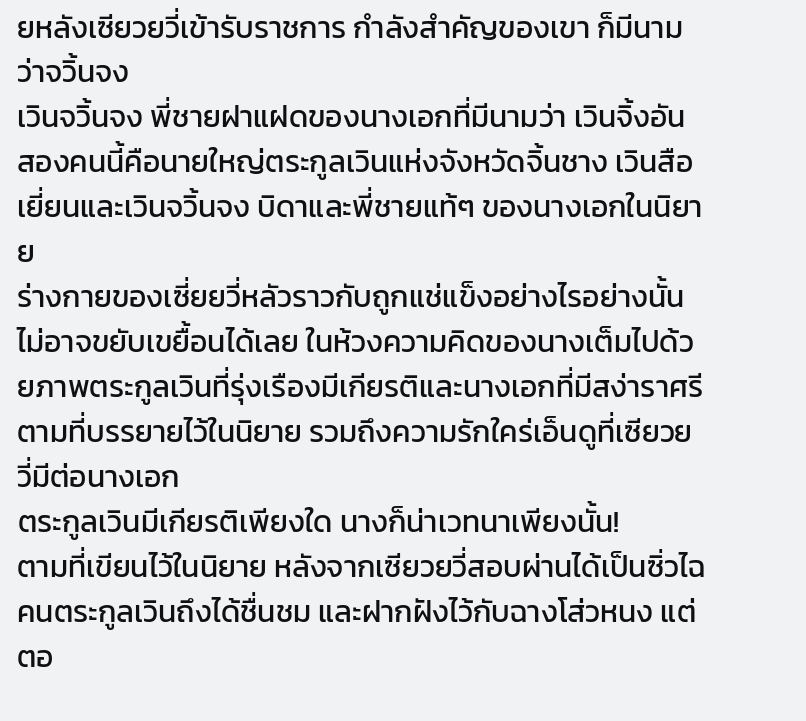ยหลังเซียวยวี่เข้ารับราชการ กำลังสำคัญของเขา ก็มีนามว่าจวิ้นจง
เวินจวิ้นจง พี่ชายฝาแฝดของนางเอกที่มีนามว่า เวินจิ้งอัน
สองคนนี้คือนายใหญ่ตระกูลเวินแห่งจังหวัดจิ้นชาง เวินสือเยี่ยนและเวินจวิ้นจง บิดาและพี่ชายแท้ๆ ของนางเอกในนิยาย
ร่างกายของเซี่ยยวี่หลัวราวกับถูกแช่แข็งอย่างไรอย่างนั้น ไม่อาจขยับเขยื้อนได้เลย ในห้วงความคิดของนางเต็มไปด้วยภาพตระกูลเวินที่รุ่งเรืองมีเกียรติและนางเอกที่มีสง่าราศรีตามที่บรรยายไว้ในนิยาย รวมถึงความรักใคร่เอ็นดูที่เซียวยวี่มีต่อนางเอก
ตระกูลเวินมีเกียรติเพียงใด นางก็น่าเวทนาเพียงนั้น!
ตามที่เขียนไว้ในนิยาย หลังจากเซียวยวี่สอบผ่านได้เป็นซิ่วไฉ คนตระกูลเวินถึงได้ชื่นชม และฝากฝังไว้กับฉางโส่วหนง แต่ตอ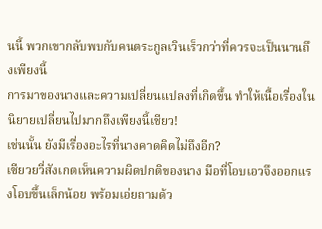นนี้ พวกเขากลับพบกับคนตระกูลเวินเร็วกว่าที่ควรจะเป็นนานถึงเพียงนี้
การมาของนางและความเปลี่ยนแปลงที่เกิดขึ้น ทำให้เนื้อเรื่องในนิยายเปลี่ยนไปมากถึงเพียงนี้เชียว!
เช่นนั้น ยังมีเรื่องอะไรที่นางคาดคิดไม่ถึงอีก?
เซียวยวี่สังเกตเห็นความผิดปกติของนาง มือที่โอบเอวจึงออกแรงโอบขึ้นเล็กน้อย พร้อมเอ่ยถามด้ว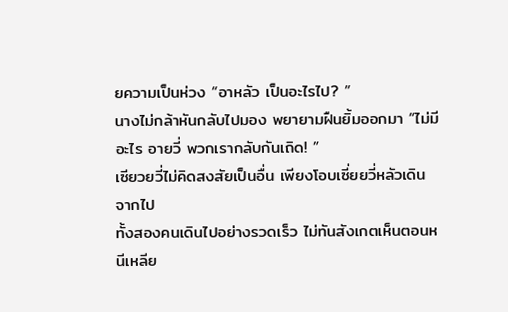ยความเป็นห่วง “อาหลัว เป็นอะไรไป? ”
นางไม่กล้าหันกลับไปมอง พยายามฝืนยิ้มออกมา “ไม่มีอะไร อายวี่ พวกเรากลับกันเถิด! ”
เซียวยวี่ไม่คิดสงสัยเป็นอื่น เพียงโอบเซี่ยยวี่หลัวเดินจากไป
ทั้งสองคนเดินไปอย่างรวดเร็ว ไม่ทันสังเกตเห็นตอนหนีเหลีย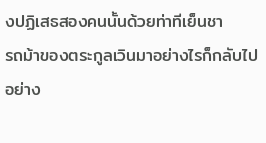งปฏิเสธสองคนนั้นด้วยท่าทีเย็นชา
รถม้าของตระกูลเวินมาอย่างไรก็กลับไปอย่าง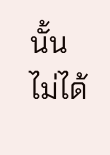นั้น ไม่ได้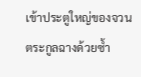เข้าประตูใหญ่ของจวนตระกูลฉางด้วยซ้ำ